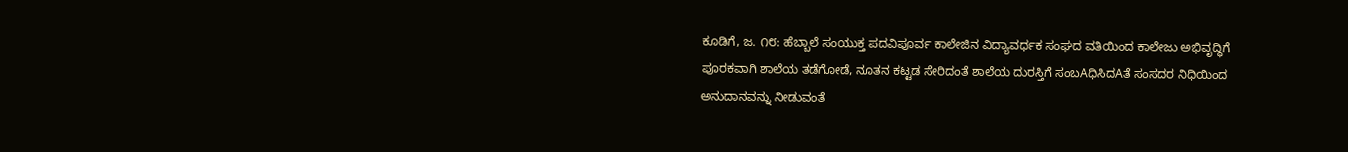ಕೂಡಿಗೆ, ಜ. ೧೮: ಹೆಬ್ಬಾಲೆ ಸಂಯುಕ್ತ ಪದವಿಪೂರ್ವ ಕಾಲೇಜಿನ ವಿದ್ಯಾವರ್ಧಕ ಸಂಘದ ವತಿಯಿಂದ ಕಾಲೇಜು ಅಭಿವೃದ್ಧಿಗೆ ಪೂರಕವಾಗಿ ಶಾಲೆಯ ತಡೆಗೋಡೆ, ನೂತನ ಕಟ್ಟಡ ಸೇರಿದಂತೆ ಶಾಲೆಯ ದುರಸ್ತಿಗೆ ಸಂಬAಧಿಸಿದAತೆ ಸಂಸದರ ನಿಧಿಯಿಂದ ಅನುದಾನವನ್ನು ನೀಡುವಂತೆ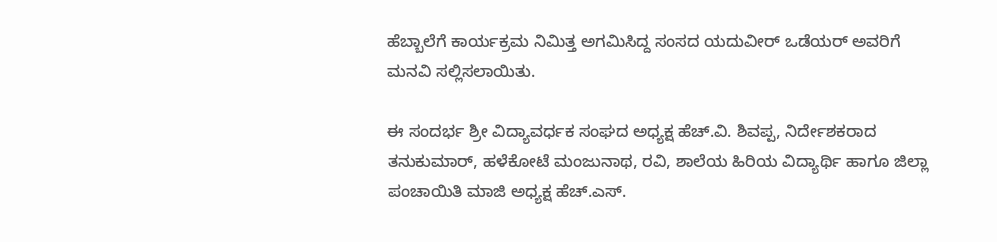ಹೆಬ್ಬಾಲೆಗೆ ಕಾರ್ಯಕ್ರಮ ನಿಮಿತ್ತ ಅಗಮಿಸಿದ್ದ ಸಂಸದ ಯದುವೀರ್ ಒಡೆಯರ್ ಅವರಿಗೆ ಮನವಿ ಸಲ್ಲಿಸಲಾಯಿತು.

ಈ ಸಂದರ್ಭ ಶ್ರೀ ವಿದ್ಯಾವರ್ಧಕ ಸಂಘದ ಅಧ್ಯಕ್ಷ ಹೆಚ್.ವಿ. ಶಿವಪ್ಪ, ನಿರ್ದೇಶಕರಾದ ತನುಕುಮಾರ್, ಹಳೆಕೋಟೆ ಮಂಜುನಾಥ, ರವಿ, ಶಾಲೆಯ ಹಿರಿಯ ವಿದ್ಯಾರ್ಥಿ ಹಾಗೂ ಜಿಲ್ಲಾ ಪಂಚಾಯಿತಿ ಮಾಜಿ ಅಧ್ಯಕ್ಷ ಹೆಚ್.ಎಸ್.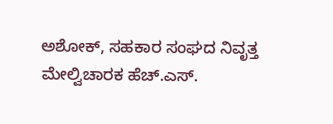ಅಶೋಕ್, ಸಹಕಾರ ಸಂಘದ ನಿವೃತ್ತ ಮೇಲ್ವಿಚಾರಕ ಹೆಚ್.ಎಸ್.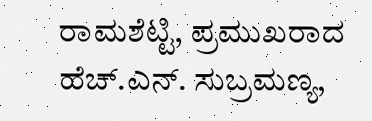ರಾಮಶೆಟ್ಟಿ, ಪ್ರಮುಖರಾದ ಹೆಚ್.ಎನ್. ಸುಬ್ರಮಣ್ಯ,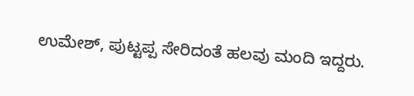ಉಮೇಶ್, ಪುಟ್ಟಪ್ಪ ಸೇರಿದಂತೆ ಹಲವು ಮಂದಿ ಇದ್ದರು.